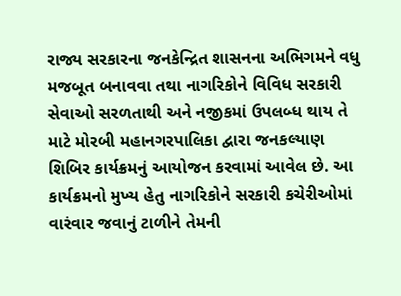રાજ્ય સરકારના જનકેન્દ્રિત શાસનના અભિગમને વધુ મજબૂત બનાવવા તથા નાગરિકોને વિવિધ સરકારી સેવાઓ સરળતાથી અને નજીકમાં ઉપલબ્ધ થાય તે માટે મોરબી મહાનગરપાલિકા દ્વારા જનકલ્યાણ શિબિર કાર્યક્રમનું આયોજન કરવામાં આવેલ છે. આ કાર્યક્રમનો મુખ્ય હેતુ નાગરિકોને સરકારી કચેરીઓમાં વારંવાર જવાનું ટાળીને તેમની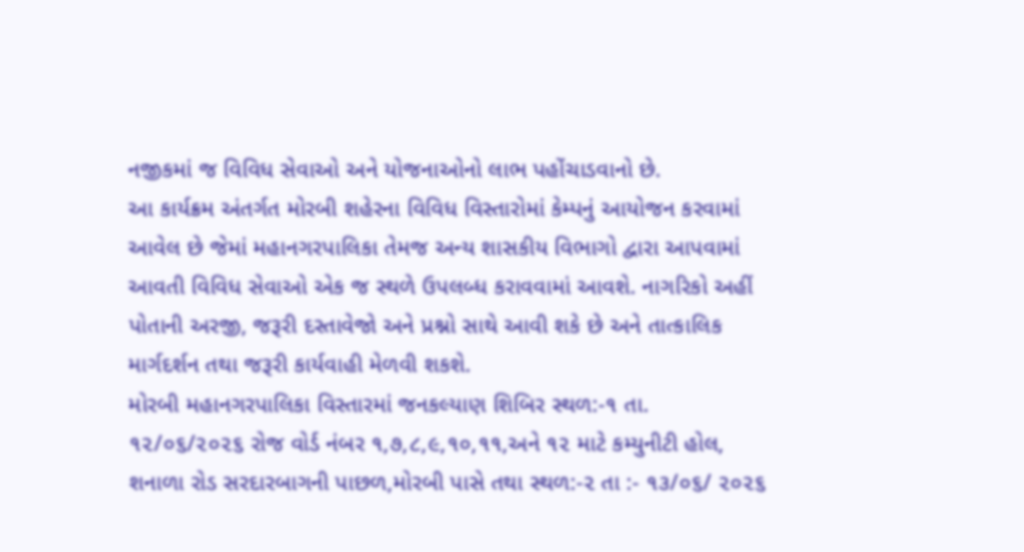નજીકમાં જ વિવિધ સેવાઓ અને યોજનાઓનો લાભ પહોંચાડવાનો છે.
આ કાર્યક્રમ અંતર્ગત મોરબી શહેરના વિવિધ વિસ્તારોમાં કેમ્પનું આયોજન કરવામાં આવેલ છે જેમાં મહાનગરપાલિકા તેમજ અન્ય શાસકીય વિભાગો દ્વારા આપવામાં આવતી વિવિધ સેવાઓ એક જ સ્થળે ઉપલબ્ધ કરાવવામાં આવશે. નાગરિકો અહીં પોતાની અરજી, જરૂરી દસ્તાવેજો અને પ્રશ્નો સાથે આવી શકે છે અને તાત્કાલિક માર્ગદર્શન તથા જરૂરી કાર્યવાહી મેળવી શકશે.
મોરબી મહાનગરપાલિકા વિસ્તારમાં જનકલ્યાણ શિબિર સ્થળ:-૧ તા. ૧૨/૦૬/૨૦૨૬ રોજ વોર્ડ નંબર ૧,૭,૮,૯,૧૦,૧૧,અને ૧૨ માટે કમ્યુનીટી હોલ, શનાળા રોડ સરદારબાગની પાછળ,મોરબી પાસે તથા સ્થળ:-૨ તા :- ૧૩/૦૬/ ૨૦૨૬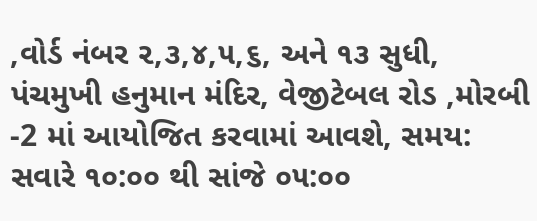,વોર્ડ નંબર ૨,૩,૪,૫,૬, અને ૧૩ સુધી, પંચમુખી હનુમાન મંદિર, વેજીટેબલ રોડ ,મોરબી -2 માં આયોજિત કરવામાં આવશે, સમય: સવારે ૧૦:૦૦ થી સાંજે ૦૫:૦૦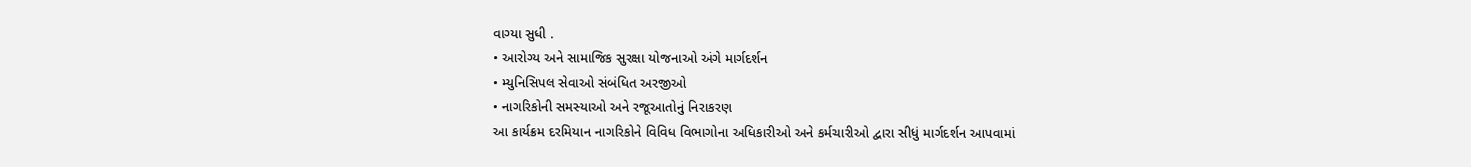વાગ્યા સુધી .
• આરોગ્ય અને સામાજિક સુરક્ષા યોજનાઓ અંગે માર્ગદર્શન
• મ્યુનિસિપલ સેવાઓ સંબંધિત અરજીઓ
• નાગરિકોની સમસ્યાઓ અને રજૂઆતોનું નિરાકરણ
આ કાર્યક્રમ દરમિયાન નાગરિકોને વિવિધ વિભાગોના અધિકારીઓ અને કર્મચારીઓ દ્વારા સીધું માર્ગદર્શન આપવામાં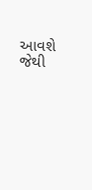આવશે જેથી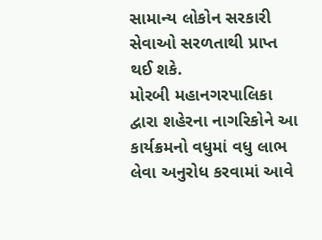સામાન્ય લોકોન સરકારી સેવાઓ સરળતાથી પ્રાપ્ત થઈ શકે.
મોરબી મહાનગરપાલિકા દ્વારા શહેરના નાગરિકોને આ કાર્યક્રમનો વધુમાં વધુ લાભ લેવા અનુરોધ કરવામાં આવે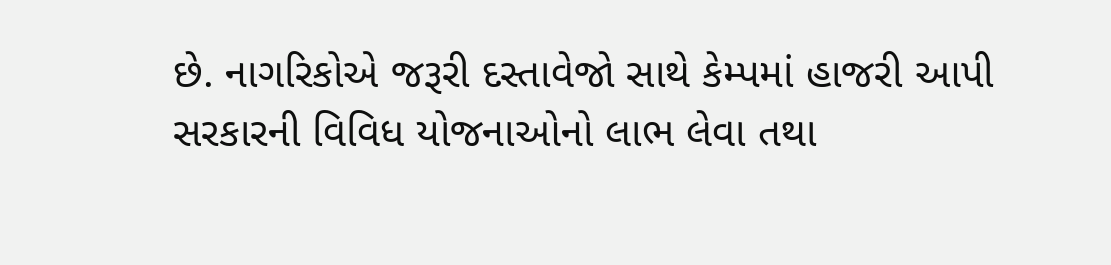છે. નાગરિકોએ જરૂરી દસ્તાવેજો સાથે કેમ્પમાં હાજરી આપી સરકારની વિવિધ યોજનાઓનો લાભ લેવા તથા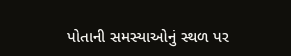પોતાની સમસ્યાઓનું સ્થળ પર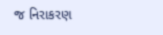જ નિરાકરણ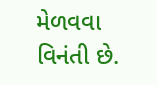મેળવવા વિનંતી છે.